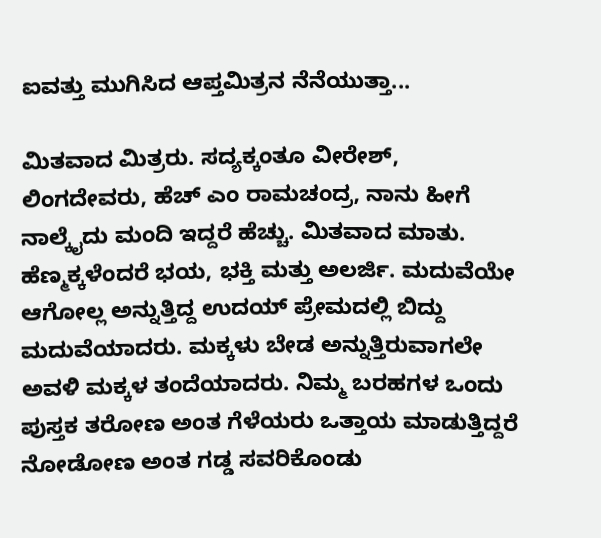ಐವತ್ತು ಮುಗಿಸಿದ ಆಪ್ತಮಿತ್ರನ ನೆನೆಯುತ್ತಾ...

ಮಿತವಾದ ಮಿತ್ರರು. ಸದ್ಯಕ್ಕಂತೂ ವೀರೇಶ್, ಲಿಂಗದೇವರು, ಹೆಚ್ ಎಂ ರಾಮಚಂದ್ರ, ನಾನು ಹೀಗೆ ನಾಲ್ಕೈದು ಮಂದಿ ಇದ್ದರೆ ಹೆಚ್ಚು. ಮಿತವಾದ ಮಾತು. ಹೆಣ್ಮಕ್ಕಳೆಂದರೆ ಭಯ, ಭಕ್ತಿ ಮತ್ತು ಅಲರ್ಜಿ. ಮದುವೆಯೇ ಆಗೋಲ್ಲ ಅನ್ನುತ್ತಿದ್ದ ಉದಯ್ ಪ್ರೇಮದಲ್ಲಿ ಬಿದ್ದು ಮದುವೆಯಾದರು. ಮಕ್ಕಳು ಬೇಡ ಅನ್ನುತ್ತಿರುವಾಗಲೇ ಅವಳಿ ಮಕ್ಕಳ ತಂದೆಯಾದರು. ನಿಮ್ಮ ಬರಹಗಳ ಒಂದು ಪುಸ್ತಕ ತರೋಣ ಅಂತ ಗೆಳೆಯರು ಒತ್ತಾಯ ಮಾಡುತ್ತಿದ್ದರೆ ನೋಡೋಣ ಅಂತ ಗಡ್ಡ ಸವರಿಕೊಂಡು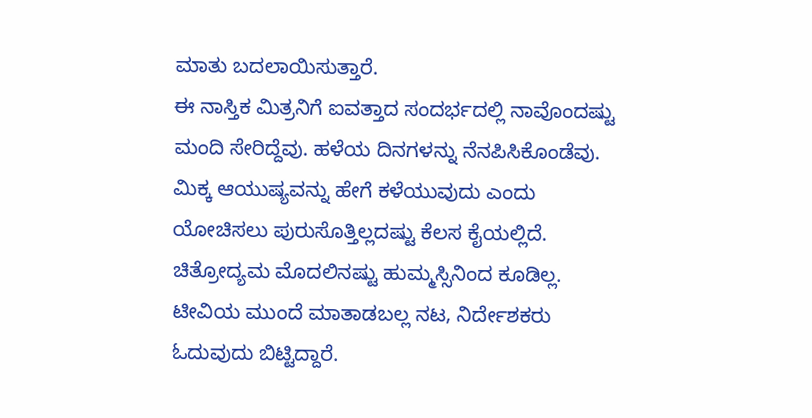ಮಾತು ಬದಲಾಯಿಸುತ್ತಾರೆ.
ಈ ನಾಸ್ತಿಕ ಮಿತ್ರನಿಗೆ ಐವತ್ತಾದ ಸಂದರ್ಭದಲ್ಲಿ ನಾವೊಂದಷ್ಟು ಮಂದಿ ಸೇರಿದ್ದೆವು. ಹಳೆಯ ದಿನಗಳನ್ನು ನೆನಪಿಸಿಕೊಂಡೆವು. ಮಿಕ್ಕ ಆಯುಷ್ಯವನ್ನು ಹೇಗೆ ಕಳೆಯುವುದು ಎಂದು ಯೋಚಿಸಲು ಪುರುಸೊತ್ತಿಲ್ಲದಷ್ಟು ಕೆಲಸ ಕೈಯಲ್ಲಿದೆ. ಚಿತ್ರೋದ್ಯಮ ಮೊದಲಿನಷ್ಟು ಹುಮ್ಮಸ್ಸಿನಿಂದ ಕೂಡಿಲ್ಲ. ಟೀವಿಯ ಮುಂದೆ ಮಾತಾಡಬಲ್ಲ ನಟ, ನಿರ್ದೇಶಕರು ಓದುವುದು ಬಿಟ್ಟಿದ್ದಾರೆ.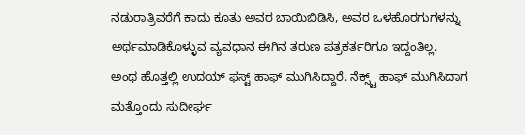ನಡುರಾತ್ರಿವರೆಗೆ ಕಾದು ಕೂತು ಅವರ ಬಾಯಿಬಿಡಿಸಿ, ಅವರ ಒಳಹೊರಗುಗಳನ್ನು ಅರ್ಥಮಾಡಿಕೊಳ್ಳುವ ವ್ಯವಧಾನ ಈಗಿನ ತರುಣ ಪತ್ರಕರ್ತರಿಗೂ ಇದ್ದಂತಿಲ್ಲ.
ಅಂಥ ಹೊತ್ತಲ್ಲಿ ಉದಯ್ ಫಸ್ಟ್ ಹಾಫ್ ಮುಗಿಸಿದ್ದಾರೆ. ನೆಕ್ಸ್ಟ್ ಹಾಫ್ ಮುಗಿಸಿದಾಗ ಮತ್ತೊಂದು ಸುದೀರ್ಘ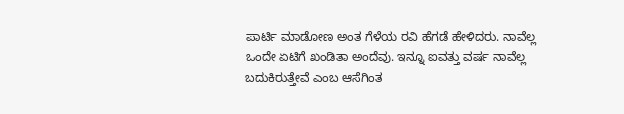ಪಾರ್ಟಿ ಮಾಡೋಣ ಅಂತ ಗೆಳೆಯ ರವಿ ಹೆಗಡೆ ಹೇಳಿದರು. ನಾವೆಲ್ಲ ಒಂದೇ ಏಟಿಗೆ ಖಂಡಿತಾ ಅಂದೆವು. ಇನ್ನೂ ಐವತ್ತು ವರ್ಷ ನಾವೆಲ್ಲ ಬದುಕಿರುತ್ತೇವೆ ಎಂಬ ಆಸೆಗಿಂತ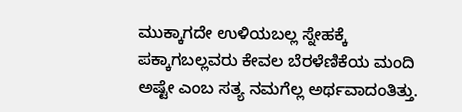ಮುಕ್ಕಾಗದೇ ಉಳಿಯಬಲ್ಲ ಸ್ನೇಹಕ್ಕೆ ಪಕ್ಕಾಗಬಲ್ಲವರು ಕೇವಲ ಬೆರಳೆಣಿಕೆಯ ಮಂದಿ ಅಷ್ಟೇ ಎಂಬ ಸತ್ಯ ನಮಗೆಲ್ಲ ಅರ್ಥವಾದಂತಿತ್ತು.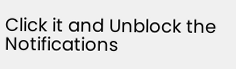Click it and Unblock the Notifications